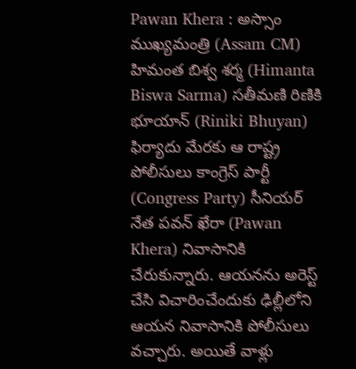Pawan Khera : అస్సాం ముఖ్యమంత్రి (Assam CM) హిమంత బిశ్వ శర్మ (Himanta Biswa Sarma) సతీమణి రిణికి భూయాన్ (Riniki Bhuyan) ఫిర్యాదు మేరకు ఆ రాష్ట్ర పోలీసులు కాంగ్రెస్ పార్టీ (Congress Party) సీనియర్ నేత పవన్ ఖేరా (Pawan Khera) నివాసానికి చేరుకున్నారు. ఆయనను అరెస్ట్ చేసి విచారించేందుకు ఢిల్లీలోని ఆయన నివాసానికి పోలీసులు వచ్చారు. అయితే వాళ్లు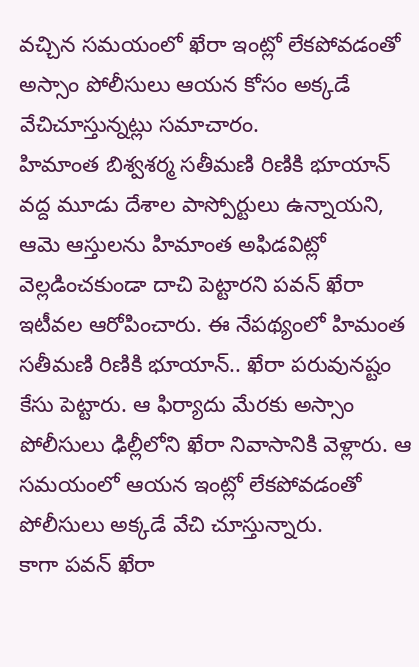వచ్చిన సమయంలో ఖేరా ఇంట్లో లేకపోవడంతో అస్సాం పోలీసులు ఆయన కోసం అక్కడే వేచిచూస్తున్నట్లు సమాచారం.
హిమాంత బిశ్వశర్మ సతీమణి రిణికి భూయాన్ వద్ద మూడు దేశాల పాస్పోర్టులు ఉన్నాయని, ఆమె ఆస్తులను హిమాంత అఫిడవిట్లో వెల్లడించకుండా దాచి పెట్టారని పవన్ ఖేరా ఇటీవల ఆరోపించారు. ఈ నేపథ్యంలో హిమంత సతీమణి రిణికి భూయాన్.. ఖేరా పరువునష్టం కేసు పెట్టారు. ఆ ఫిర్యాదు మేరకు అస్సాం పోలీసులు ఢిల్లీలోని ఖేరా నివాసానికి వెళ్లారు. ఆ సమయంలో ఆయన ఇంట్లో లేకపోవడంతో పోలీసులు అక్కడే వేచి చూస్తున్నారు.
కాగా పవన్ ఖేరా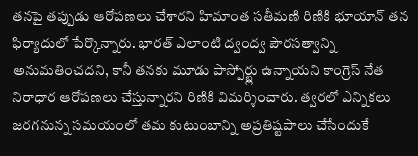తనపై తప్పుడు ఆరోపణలు చేశారని హిమాంత సతీమణి రిణికి భూయాన్ తన ఫిర్యాదులో పేర్కొన్నారు. భారత్ ఎలాంటి ద్వంద్వ పౌరసత్వాన్ని అనుమతించదని, కానీ తనకు మూడు పాస్పోర్ట్లు ఉన్నాయని కాంగ్రెస్ నేత నిరాధార ఆరోపణలు చేస్తున్నారని రిణికి విమర్శించారు. త్వరలో ఎన్నికలు జరగనున్న సమయంలో తమ కుటుంబాన్ని అప్రతిష్టపాలు చేసేందుకే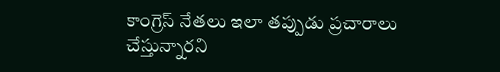కాంగ్రెస్ నేతలు ఇలా తప్పుడు ప్రచారాలు చేస్తున్నారని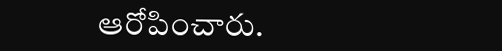ఆరోపించారు.